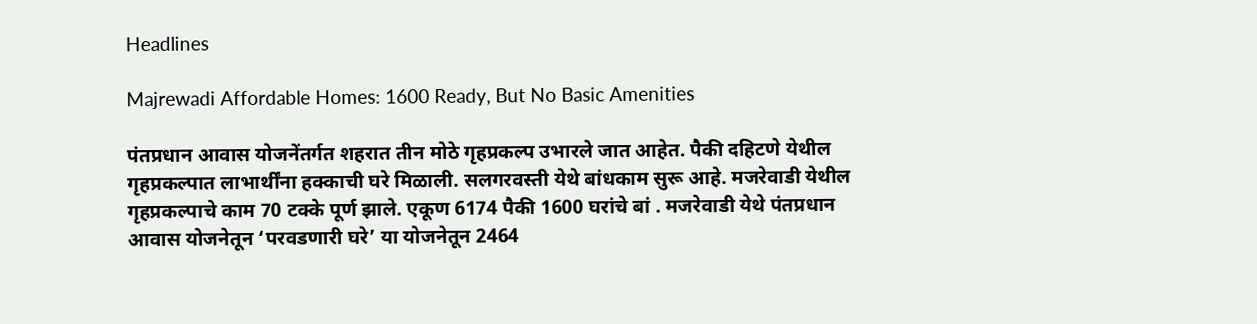Headlines

Majrewadi Affordable Homes: 1600 Ready, But No Basic Amenities

पंतप्रधान आवास योजनेंतर्गत शहरात तीन मोठे गृहप्रकल्प उभारले जात आहेत. पैकी दहिटणे येथील गृहप्रकल्पात लाभार्थींना हक्काची घरे मिळाली. सलगरवस्ती येथे बांधकाम सुरू आहे. मजरेवाडी येथील गृहप्रकल्पाचे काम 70 टक्के पूर्ण झाले. एकूण 6174 पैकी 1600 घरांचे बां . मजरेवाडी येथे पंतप्रधान आवास योजनेतून ‘परवडणारी घरे’ या योजनेतून 2464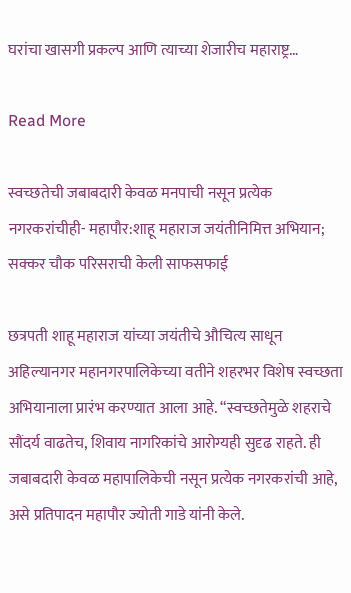घरांचा खासगी प्रकल्प आणि त्याच्या शेजारीच महाराष्ट्र…

Read More

स्वच्छतेची जबाबदारी केवळ मनपाची नसून प्रत्येक नगरकरांचीही- महापौर:शाहू महाराज जयंतीनिमित्त अभियान; सक्कर चौक परिसराची केली साफसफाई

छत्रपती शाहू महाराज यांच्या जयंतीचे औचित्य साधून अहिल्यानगर महानगरपालिकेच्या वतीने शहरभर विशेष स्वच्छता अभियानाला प्रारंभ करण्यात आला आहे. “स्वच्छतेमुळे शहराचे सौंदर्य वाढतेच, शिवाय नागरिकांचे आरोग्यही सुदृढ राहते. ही जबाबदारी केवळ महापालिकेची नसून प्रत्येक नगरकरांची आहे, असे प्रतिपादन महापौर ज्योती गाडे यांनी केले.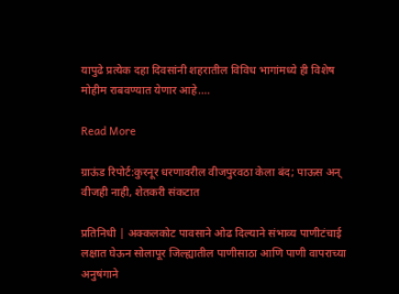यापुढे प्रत्येक दहा दिवसांनी शहरातील विविध भागांमध्ये ही विशेष मोहीम राबवण्यात येणार आहे….

Read More

ग्राऊंड रिपोर्ट:कुरनूर धरणावरील वीजपुरवठा केला बंद; पाऊस अन् वीजही नाही, शेतकरी संकटात

प्रतिनिधी | अक्कलकोट पावसाने ओढ दिल्याने संभाव्य पाणीटंचाई लक्षात घेऊन सोलापूर जिल्ह्यातील पाणीसाठा आणि पाणी वापराच्या अनुषंगाने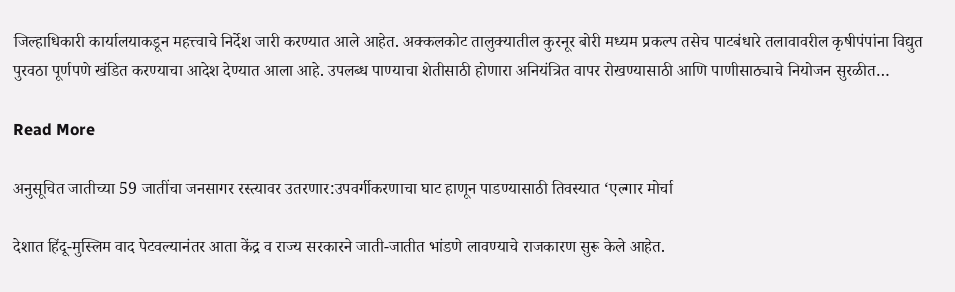जिल्हाधिकारी कार्यालयाकडून महत्त्वाचे निर्देश जारी करण्यात आले आहेत. अक्कलकोट तालुक्यातील कुरनूर बोरी मध्यम प्रकल्प तसेच पाटबंधारे तलावावरील कृषीपंपांना विद्युत पुरवठा पूर्णपणे खंडित करण्याचा आदेश देण्यात आला आहे. उपलब्ध पाण्याचा शेतीसाठी होणारा अनियंत्रित वापर रोखण्यासाठी आणि पाणीसाठ्याचे नियोजन सुरळीत…

Read More

अनुसूचित जातीच्या 59 जातींचा जनसागर रस्त्यावर उतरणार:उपवर्गीकरणाचा घाट हाणून पाडण्यासाठी तिवस्यात ‘एल्गार मोर्चा

देशात हिंदू-मुस्लिम वाद पेटवल्यानंतर आता केंद्र व राज्य सरकारने जाती-जातीत भांडणे लावण्याचे राजकारण सुरू केले आहेत.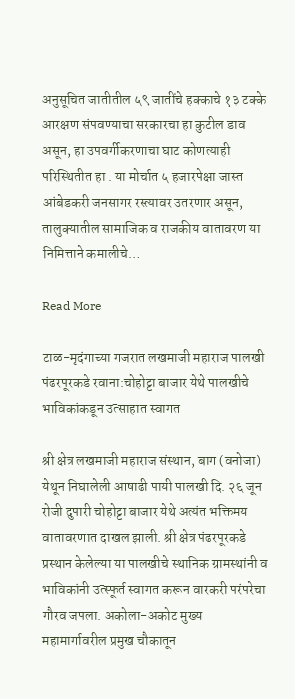अनुसूचित जातीतील ५९ जातींचे हक्काचे १३ टक्के आरक्षण संपवण्याचा सरकारचा हा कुटील डाव असून, हा उपवर्गीकरणाचा घाट कोणत्याही परिस्थितीत हा . या मोर्चात ५ हजारपेक्षा जास्त आंबेडकरी जनसागर रस्त्यावर उतरणार असून, तालुक्यातील सामाजिक व राजकीय वातावरण या निमित्ताने कमालीचे…

Read More

टाळ-मृदंगाच्या गजरात लखमाजी महाराज पालखी पंढरपूरकडे रवाना:चोहोट्टा बाजार येथे पालखीचे भाविकांकडून उत्साहात स्वागत

श्री क्षेत्र लखमाजी महाराज संस्थान, बाग (वनोजा) येथून निघालेली आषाढी पायी पालखी दि. २६ जून रोजी दुपारी चोहोट्टा बाजार येथे अत्यंत भक्तिमय वातावरणात दाखल झाली. श्री क्षेत्र पंढरपूरकडे प्रस्थान केलेल्या या पालखीचे स्थानिक ग्रामस्थांनी व भाविकांनी उत्स्फूर्त स्वागत करून वारकरी परंपरेचा गौरव जपला. अकोला-अकोट मुख्य महामार्गावरील प्रमुख चौकातून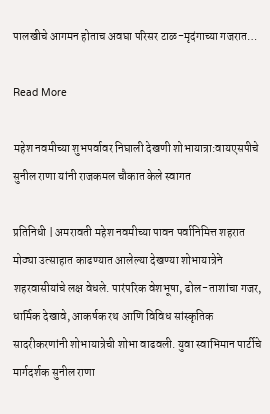पालखीचे आगमन होताच अवघा परिसर टाळ-मृदंगाच्या गजरात…

Read More

महेश नवमीच्या शुभपर्वावर निघाली देखणी शोभायात्रा:वायएसपीचे सुनील राणा यांनी राजकमल चौकात केले स्वागत

प्रतिनिधी | अमरावती महेश नवमीच्या पावन पर्वानिमित्त शहरात मोठ्या उत्साहात काढण्यात आलेल्या देखण्या शोभायात्रेने शहरवासीयांचे लक्ष वेधले. पारंपरिक वेशभूषा, ढोल-ताशांचा गजर, धार्मिक देखावे, आकर्षक रथ आणि विविध सांस्कृतिक सादरीकरणांनी शोभायात्रेची शोभा वाढवली. युवा स्वाभिमान पार्टीचे मार्गदर्शक सुनील राणा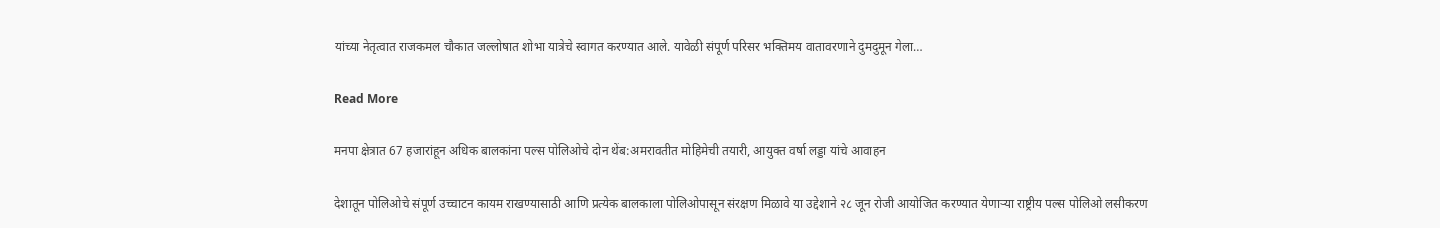यांच्या नेतृत्वात राजकमल चौकात जल्लोषात शोभा यात्रेचे स्वागत करण्यात आले. यावेळी संपूर्ण परिसर भक्तिमय वातावरणाने दुमदुमून गेला…

Read More

मनपा क्षेत्रात 67 हजारांहून अधिक बालकांना पल्स पोलिओचे दोन थेंब:अमरावतीत मोहिमेची तयारी, आयुक्त वर्षा लड्डा यांचे आवाहन

देशातून पोलिओचे संपूर्ण उच्चाटन कायम राखण्यासाठी आणि प्रत्येक बालकाला पोलिओपासून संरक्षण मिळावे या उद्देशाने २८ जून रोजी आयोजित करण्यात येणाऱ्या राष्ट्रीय पल्स पोलिओ लसीकरण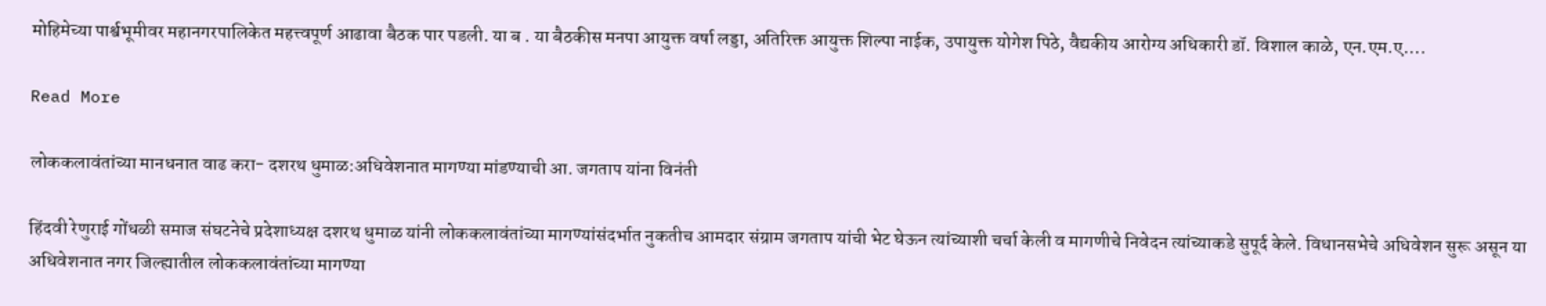मोहिमेच्या पार्श्वभूमीवर महानगरपालिकेत महत्त्वपूर्ण आढावा बैठक पार पडली. या ब . या बैठकीस मनपा आयुक्त वर्षा लड्डा, अतिरिक्त आयुक्त शिल्पा नाईक, उपायुक्त योगेश पिठे, वैद्यकीय आरोग्य अधिकारी डॉ. विशाल काळे, एन.एम.ए….

Read More

लोककलावंतांच्या मानधनात वाढ करा- दशरथ धुमाळ:अधिवेशनात मागण्या मांडण्याची आ. जगताप यांना विनंती

हिंदवी रेणुराई गोंधळी समाज संघटनेचे प्रदेशाध्यक्ष दशरथ धुमाळ यांनी लोककलावंतांच्या मागण्यांसंदर्भात नुकतीच आमदार संग्राम जगताप यांची भेट घेऊन त्यांच्याशी चर्चा केली व मागणीचे निवेदन त्यांच्याकडे सुपूर्द केले. विधानसभेचे अधिवेशन सुरू असून या अधिवेशनात नगर जिल्ह्यातील लोककलावंतांच्या मागण्या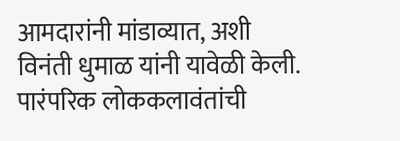आमदारांनी मांडाव्यात, अशी विनंती धुमाळ यांनी यावेळी केली. पारंपरिक लोककलावंतांची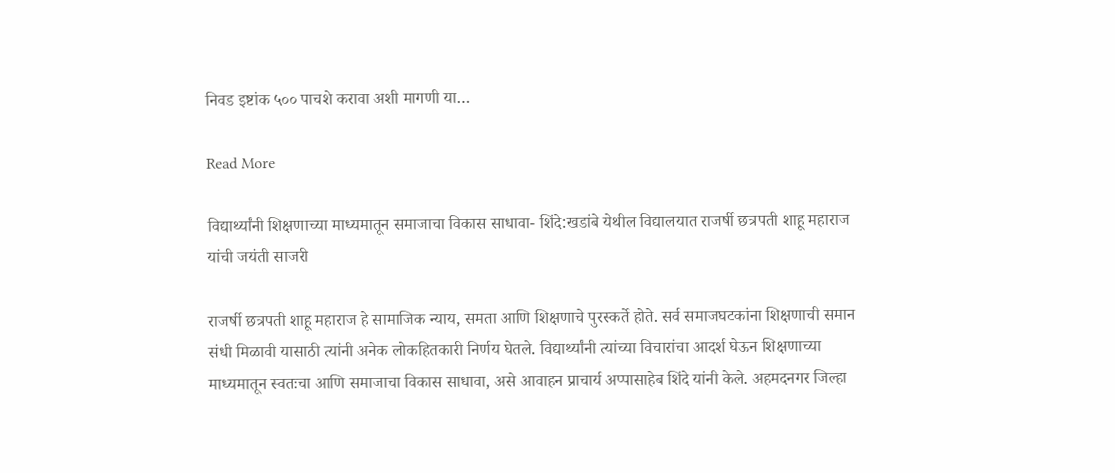निवड इष्टांक ५०० पाचशे करावा अशी मागणी या…

Read More

विद्यार्थ्यांनी शिक्षणाच्या माध्यमातून समाजाचा विकास साधावा- शिंदे:खडांबे येथील विद्यालयात राजर्षी छत्रपती शाहू महाराज यांची जयंती साजरी

राजर्षी छत्रपती शाहू महाराज हे सामाजिक न्याय, समता आणि शिक्षणाचे पुरस्कर्ते होते. सर्व समाजघटकांना शिक्षणाची समान संधी मिळावी यासाठी त्यांनी अनेक लोकहितकारी निर्णय घेतले. विद्यार्थ्यांनी त्यांच्या विचारांचा आदर्श घेऊन शिक्षणाच्या माध्यमातून स्वतःचा आणि समाजाचा विकास साधावा, असे आवाहन प्राचार्य अप्पासाहेब शिंदे यांनी केले. अहमदनगर जिल्हा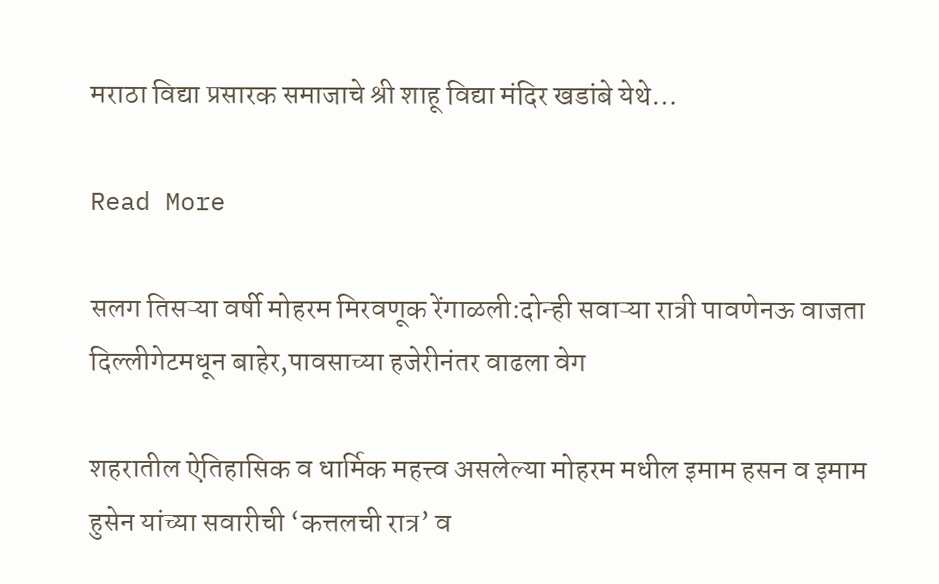मराठा विद्या प्रसारक समाजाचे श्री शाहू विद्या मंदिर खडांबे येथे…

Read More

सलग तिसऱ्या वर्षी मोहरम मिरवणूक रेंगाळली:दोन्ही सवाऱ्या रात्री पावणेनऊ वाजता दिल्लीगेटमधून बाहेर,पावसाच्या हजेरीनंतर वाढला वेग

शहरातील ऐतिहासिक व धार्मिक महत्त्व असलेल्या मोहरम मधील इमाम हसन व इमाम हुसेन यांच्या सवारीची ‘कत्तलची रात्र’ व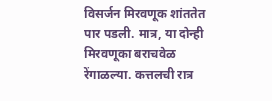विसर्जन मिरवणूक शांततेत पार पडली. मात्र, या दोन्ही मिरवणूका बराचवेळ रेंगाळल्या. कत्तलची रात्र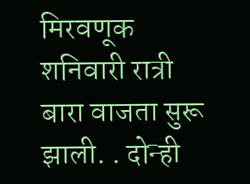मिरवणूक शनिवारी रात्री बारा वाजता सुरू झाली. . दोन्ही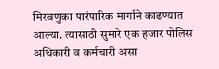मिरवणुका पारंपारिक मार्गाने काढण्यात आल्या. त्यासाठी सुमारे एक हजार पोलिस अधिकारी व कर्मचारी असा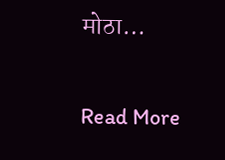मोठा…

Read More